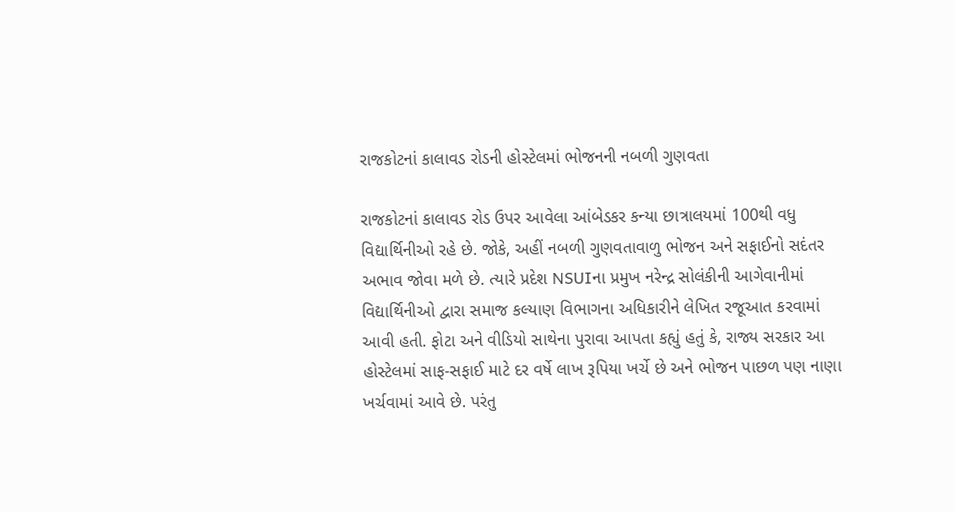રાજકોટનાં કાલાવડ રોડની હોસ્ટેલમાં ભોજનની નબળી ગુણવતા

રાજકોટનાં કાલાવડ રોડ ઉપર આવેલા આંબેડકર કન્યા છાત્રાલયમાં 100થી વધુ વિદ્યાર્થિનીઓ રહે છે. જોકે, અહીં નબળી ગુણવતાવાળુ ભોજન અને સફાઈનો સદંતર અભાવ જોવા મળે છે. ત્યારે પ્રદેશ NSUIના પ્રમુખ નરેન્દ્ર સોલંકીની આગેવાનીમાં વિદ્યાર્થિનીઓ દ્વારા સમાજ કલ્યાણ વિભાગના અધિકારીને લેખિત રજૂઆત કરવામાં આવી હતી. ફોટા અને વીડિયો સાથેના પુરાવા આપતા કહ્યું હતું કે, રાજ્ય સરકાર આ હોસ્ટેલમાં સાફ-સફાઈ માટે દર વર્ષે લાખ રૂપિયા ખર્ચે છે અને ભોજન પાછળ પણ નાણા ખર્ચવામાં આવે છે. પરંતુ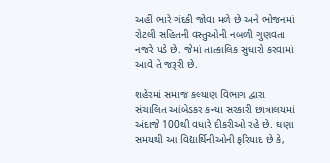અહીં ભારે ગંદકી જોવા મળે છે અને ભોજનમાં રોટલી સહિતની વસ્તુઓની નબળી ગુણવતા નજરે પડે છે. જેમાં તાત્કાલિક સુધારો કરવામાં આવે તે જરૂરી છે.

શહેરમાં સમાજ કલ્યાણ વિભાગ દ્વારા સંચાલિત આંબેડકર કન્યા સરકારી છાત્રાલયમાં અંદાજે 100થી વધારે દીકરીઓ રહે છે. ઘણા સમયથી આ વિદ્યાર્થિનીઓની ફરિયાદ છે કે,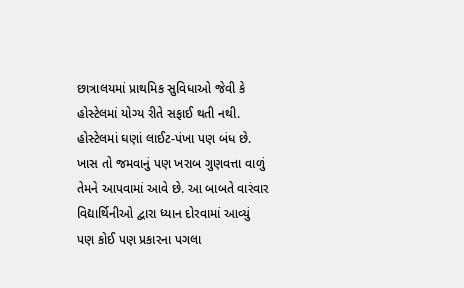છાત્રાલયમાં પ્રાથમિક સુવિધાઓ જેવી કે હોસ્ટેલમાં યોગ્ય રીતે સફાઈ થતી નથી. હોસ્ટેલમાં ઘણાં લાઈટ-પંખા પણ બંધ છે. ખાસ તો જમવાનું પણ ખરાબ ગુણવત્તા વાળું તેમને આપવામાં આવે છે. આ બાબતે વારંવાર વિદ્યાર્થિનીઓ દ્વારા ધ્યાન દોરવામાં આવ્યું પણ કોઈ પણ પ્રકારના પગલા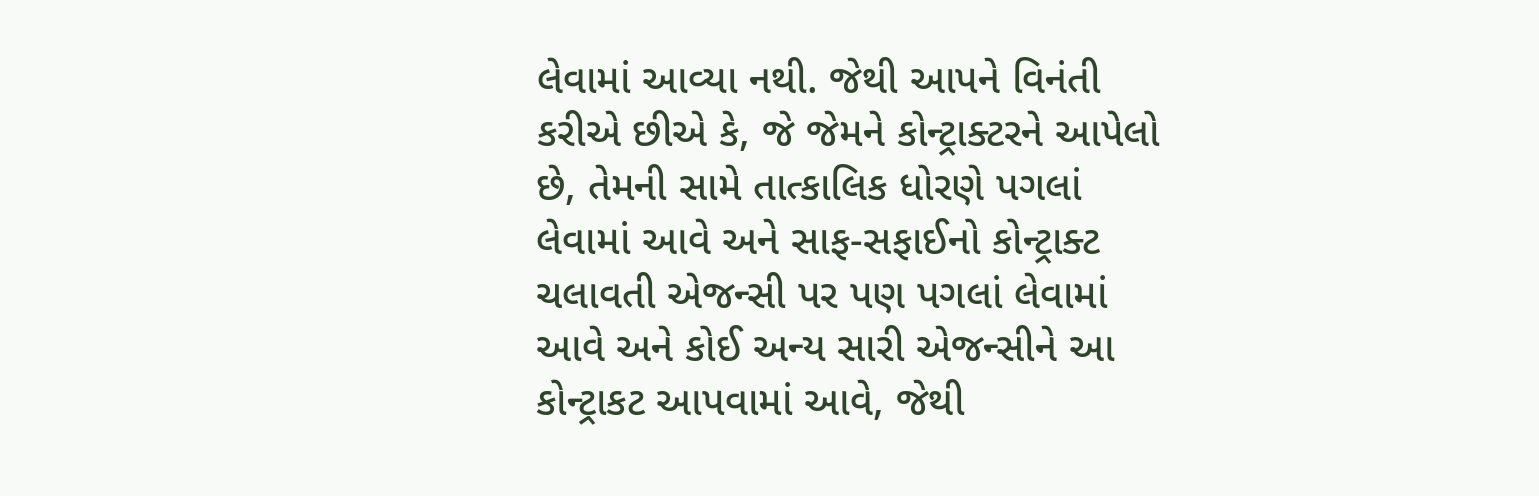લેવામાં આવ્યા નથી. જેથી આપને વિનંતી કરીએ છીએ કે, જે જેમને કોન્ટ્રાક્ટરને આપેલો છે, તેમની સામે તાત્કાલિક ધોરણે પગલાં લેવામાં આવે અને સાફ-સફાઈનો કોન્ટ્રાક્ટ ચલાવતી એજન્સી પર પણ પગલાં લેવામાં આવે અને કોઈ અન્ય સારી એજન્સીને આ કોન્ટ્રાકટ આપવામાં આવે, જેથી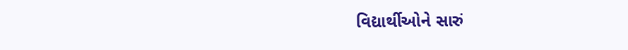વિદ્યાર્થીઓને સારું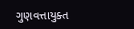ગુણવત્તાયુક્ત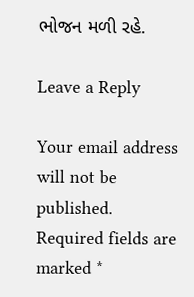ભોજન મળી રહે.

Leave a Reply

Your email address will not be published. Required fields are marked *